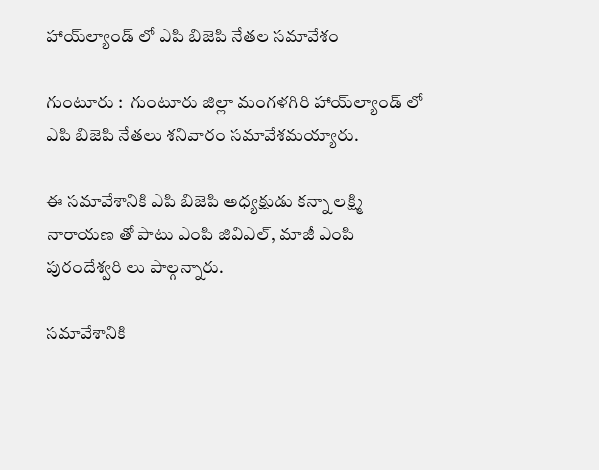హాయ్‌ల్యాండ్‌ లో ఎపి బిజెపి నేతల సమావేశం

గుంటూరు :  గుంటూరు జిల్లా మంగళగిరి హాయ్‌ల్యాండ్‌ లో ఎపి బిజెపి నేతలు శనివారం సమావేశమయ్యారు.

ఈ సమావేశానికి ఎపి బిజెపి అధ్యక్షుడు కన్నా లక్ష్మి నారాయణ తో పాటు ఎంపి జివిఎల్‌, మాజీ ఎంపి పురందేశ్వరి లు పాల్గన్నారు.

సమావేశానికి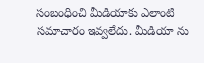సంబంధించి మీడియాకు ఎలాంటి సమాచారం ఇవ్వలేదు. మీడియా ను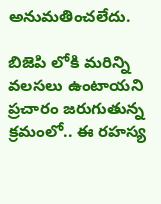అనుమతించలేదు.

బిజెపి లోకి మరిన్ని వలసలు ఉంటాయని ప్రచారం జరుగుతున్న క్రమంలో.. ఈ రహస్య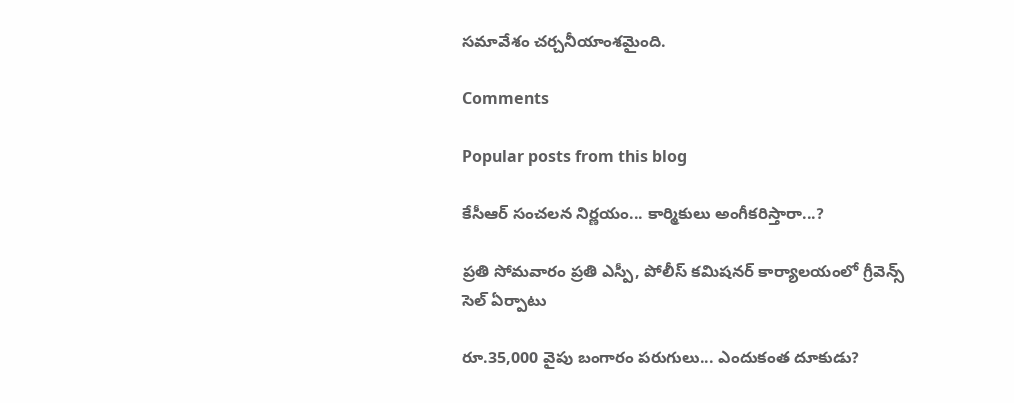సమావేశం చర్చనీయాంశమైంది.

Comments

Popular posts from this blog

కేసీఆర్ సంచలన నిర్ణయం... కార్మికులు అంగీకరిస్తారా...?

ప్రతి సోమవారం ప్రతి ఎస్పీ, పోలీస్ కమిషనర్ కార్యాలయంలో గ్రీవెన్స్ సెల్ ఏర్పాటు

రూ.35,000 వైపు బంగారం పరుగులు... ఎందుకంత దూకుడు?